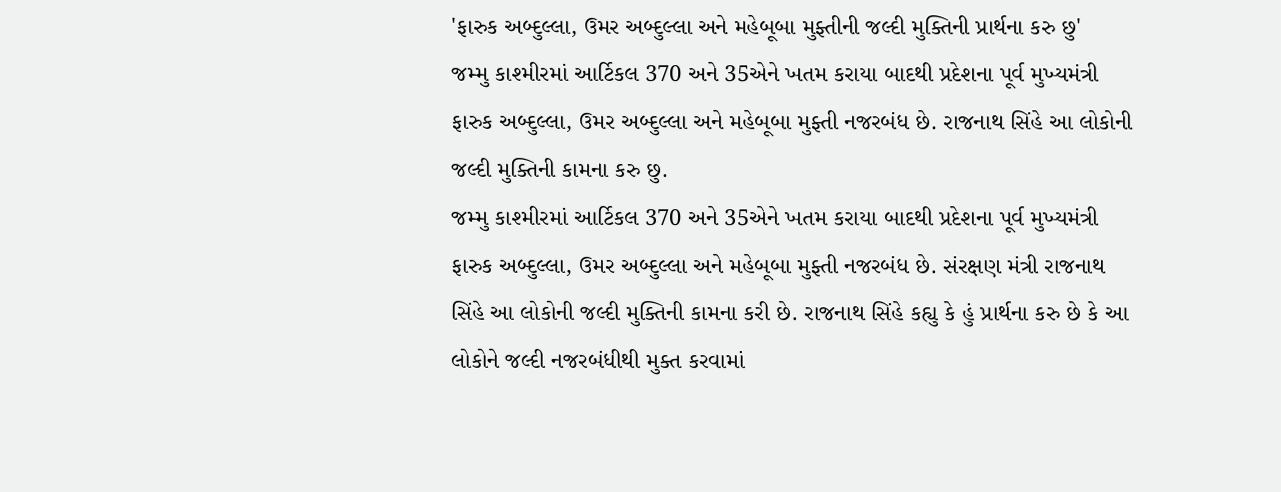'ફારુક અબ્દુલ્લા, ઉમર અબ્દુલ્લા અને મહેબૂબા મુફ્તીની જલ્દી મુક્તિની પ્રાર્થના કરુ છુ'
જમ્મુ કાશ્મીરમાં આર્ટિકલ 370 અને 35એને ખતમ કરાયા બાદથી પ્રદેશના પૂર્વ મુખ્યમંત્રી ફારુક અબ્દુલ્લા, ઉમર અબ્દુલ્લા અને મહેબૂબા મુફ્તી નજરબંધ છે. રાજનાથ સિંહે આ લોકોની જલ્દી મુક્તિની કામના કરુ છુ.
જમ્મુ કાશ્મીરમાં આર્ટિકલ 370 અને 35એને ખતમ કરાયા બાદથી પ્રદેશના પૂર્વ મુખ્યમંત્રી ફારુક અબ્દુલ્લા, ઉમર અબ્દુલ્લા અને મહેબૂબા મુફ્તી નજરબંધ છે. સંરક્ષણ મંત્રી રાજનાથ સિંહે આ લોકોની જલ્દી મુક્તિની કામના કરી છે. રાજનાથ સિંહે કહ્યુ કે હું પ્રાર્થના કરુ છે કે આ લોકોને જલ્દી નજરબંધીથી મુક્ત કરવામાં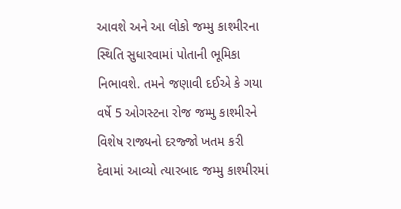આવશે અને આ લોકો જમ્મુ કાશ્મીરના સ્થિતિ સુધારવામાં પોતાની ભૂમિકા નિભાવશે. તમને જણાવી દઈએ કે ગયા વર્ષે 5 ઓગસ્ટના રોજ જમ્મુ કાશ્મીરને વિશેષ રાજ્યનો દરજ્જો ખતમ કરી દેવામાં આવ્યો ત્યારબાદ જમ્મુ કાશ્મીરમાં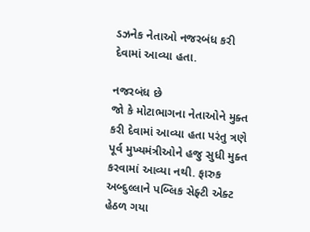ડઝનેક નેતાઓ નજરબંધ કરી દેવામાં આવ્યા હતા.

નજરબંધ છે
જો કે મોટાભાગના નેતાઓને મુક્ત કરી દેવામાં આવ્યા હતા પરંતુ ત્રણે પૂર્વ મુખ્યમંત્રીઓને હજુ સુધી મુક્ત કરવામાં આવ્યા નથી. ફારુક અબ્દુલ્લાને પબ્લિક સેફ્ટી એક્ટ હેઠળ ગયા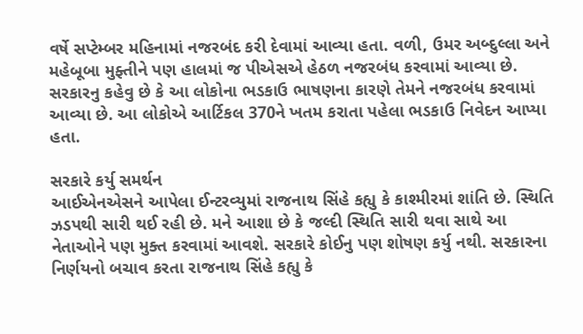વર્ષે સપ્ટેમ્બર મહિનામાં નજરબંદ કરી દેવામાં આવ્યા હતા. વળી, ઉમર અબ્દુલ્લા અને મહેબૂબા મુફ્તીને પણ હાલમાં જ પીએસએ હેઠળ નજરબંધ કરવામાં આવ્યા છે. સરકારનુ કહેવુ છે કે આ લોકોના ભડકાઉ ભાષણના કારણે તેમને નજરબંધ કરવામાં આવ્યા છે. આ લોકોએ આર્ટિકલ 370ને ખતમ કરાતા પહેલા ભડકાઉ નિવેદન આપ્યા હતા.

સરકારે કર્યુ સમર્થન
આઈએનએસને આપેલા ઈન્ટરવ્યુમાં રાજનાથ સિંહે કહ્યુ કે કાશ્મીરમાં શાંતિ છે. સ્થિતિ ઝડપથી સારી થઈ રહી છે. મને આશા છે કે જલ્દી સ્થિતિ સારી થવા સાથે આ નેતાઓને પણ મુક્ત કરવામાં આવશે. સરકારે કોઈનુ પણ શોષણ કર્યુ નથી. સરકારના નિર્ણયનો બચાવ કરતા રાજનાથ સિંહે કહ્યુ કે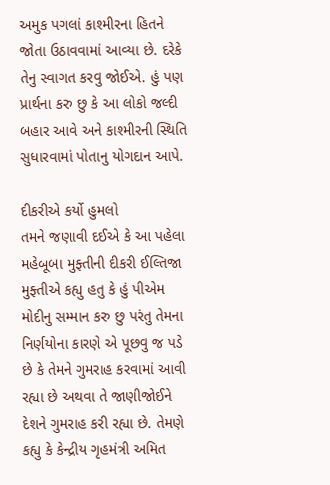અમુક પગલાં કાશ્મીરના હિતને જોતા ઉઠાવવામાં આવ્યા છે. દરેકે તેનુ સ્વાગત કરવુ જોઈએ. હું પણ પ્રાર્થના કરુ છુ કે આ લોકો જલ્દી બહાર આવે અને કાશ્મીરની સ્થિતિ સુધારવામાં પોતાનુ યોગદાન આપે.

દીકરીએ કર્યો હુમલો
તમને જણાવી દઈએ કે આ પહેલા મહેબૂબા મુફ્તીની દીકરી ઈલ્તિજા મુફ્તીએ કહ્યુ હતુ કે હું પીએમ મોદીનુ સમ્માન કરુ છુ પરંતુ તેમના નિર્ણયોના કારણે એ પૂછવુ જ પડે છે કે તેમને ગુમરાહ કરવામાં આવી રહ્યા છે અથવા તે જાણીજોઈને દેશને ગુમરાહ કરી રહ્યા છે. તેમણે કહ્યુ કે કેન્દ્રીય ગૃહમંત્રી અમિત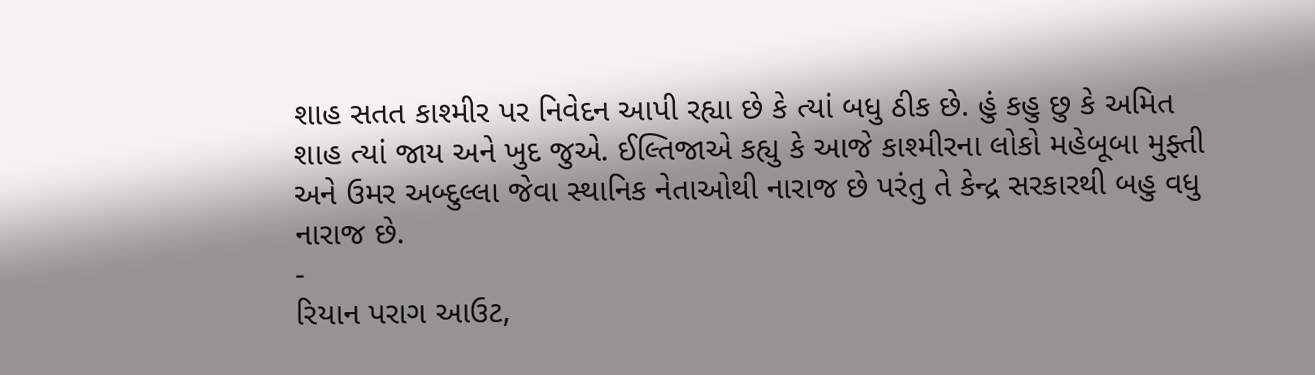શાહ સતત કાશ્મીર પર નિવેદન આપી રહ્યા છે કે ત્યાં બધુ ઠીક છે. હું કહુ છુ કે અમિત શાહ ત્યાં જાય અને ખુદ જુએ. ઈલ્તિજાએ કહ્યુ કે આજે કાશ્મીરના લોકો મહેબૂબા મુફ્તી અને ઉમર અબ્દુલ્લા જેવા સ્થાનિક નેતાઓથી નારાજ છે પરંતુ તે કેન્દ્ર સરકારથી બહુ વધુ નારાજ છે.
-
રિયાન પરાગ આઉટ,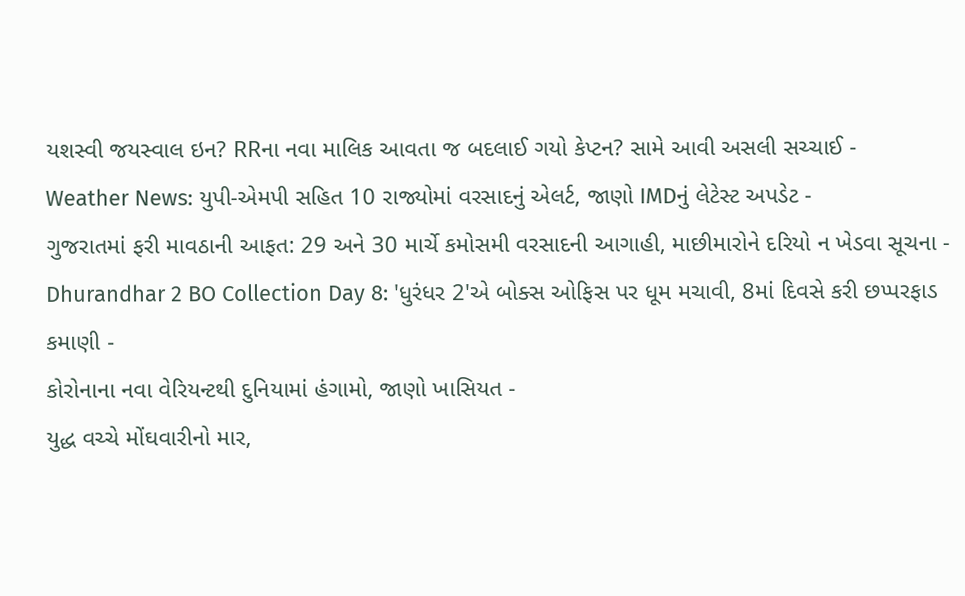યશસ્વી જયસ્વાલ ઇન? RRના નવા માલિક આવતા જ બદલાઈ ગયો કેપ્ટન? સામે આવી અસલી સચ્ચાઈ -
Weather News: યુપી-એમપી સહિત 10 રાજ્યોમાં વરસાદનું એલર્ટ, જાણો IMDનું લેટેસ્ટ અપડેટ -
ગુજરાતમાં ફરી માવઠાની આફત: 29 અને 30 માર્ચે કમોસમી વરસાદની આગાહી, માછીમારોને દરિયો ન ખેડવા સૂચના -
Dhurandhar 2 BO Collection Day 8: 'ધુરંધર 2'એ બોક્સ ઓફિસ પર ધૂમ મચાવી, 8માં દિવસે કરી છપ્પરફાડ કમાણી -
કોરોનાના નવા વેરિયન્ટથી દુનિયામાં હંગામો, જાણો ખાસિયત -
યુદ્ધ વચ્ચે મોંઘવારીનો માર,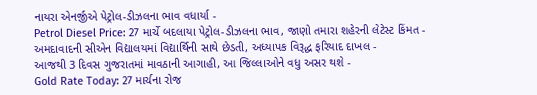નાયરા એનર્જીએ પેટ્રોલ-ડીઝલના ભાવ વધાર્યા -
Petrol Diesel Price: 27 માર્ચે બદલાયા પેટ્રોલ-ડીઝલના ભાવ, જાણો તમારા શહેરની લેટેસ્ટ કિંમત -
અમદાવાદની સીએન વિદ્યાલયમાં વિદ્યાર્થિની સાથે છેડતી, અધ્યાપક વિરૂદ્ધ ફરિયાદ દાખલ -
આજથી 3 દિવસ ગુજરાતમાં માવઠાની આગાહી, આ જિલ્લાઓને વધુ અસર થશે -
Gold Rate Today: 27 માર્ચના રોજ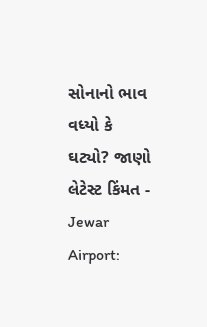સોનાનો ભાવ વધ્યો કે ઘટ્યો? જાણો લેટેસ્ટ કિંમત -
Jewar Airport: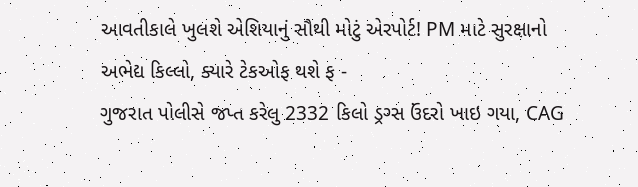આવતીકાલે ખુલશે એશિયાનું સૌથી મોટું એરપોર્ટ! PM માટે સુરક્ષાનો અભેદ્ય કિલ્લો, ક્યારે ટેકઓફ થશે ફ -
ગુજરાત પોલીસે જપ્ત કરેલુ 2332 કિલો ડ્રગ્સ ઉંદરો ખાઇ ગયા, CAG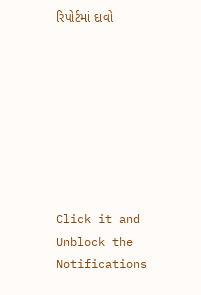રિપોર્ટમાં દાવો








Click it and Unblock the Notifications